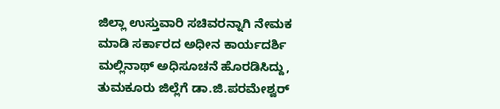ಜಿಲ್ಲಾ ಉಸ್ತುವಾರಿ ಸಚಿವರನ್ನಾಗಿ ನೇಮಕ ಮಾಡಿ ಸರ್ಕಾರದ ಅಧೀನ ಕಾರ್ಯದರ್ಶಿ ಮಲ್ಲಿನಾಥ್ ಅಧಿಸೂಚನೆ ಹೊರಡಿಸಿದ್ದು, ತುಮಕೂರು ಜಿಲ್ಲೆಗೆ ಡಾ.ಜಿ.ಪರಮೇಶ್ವರ್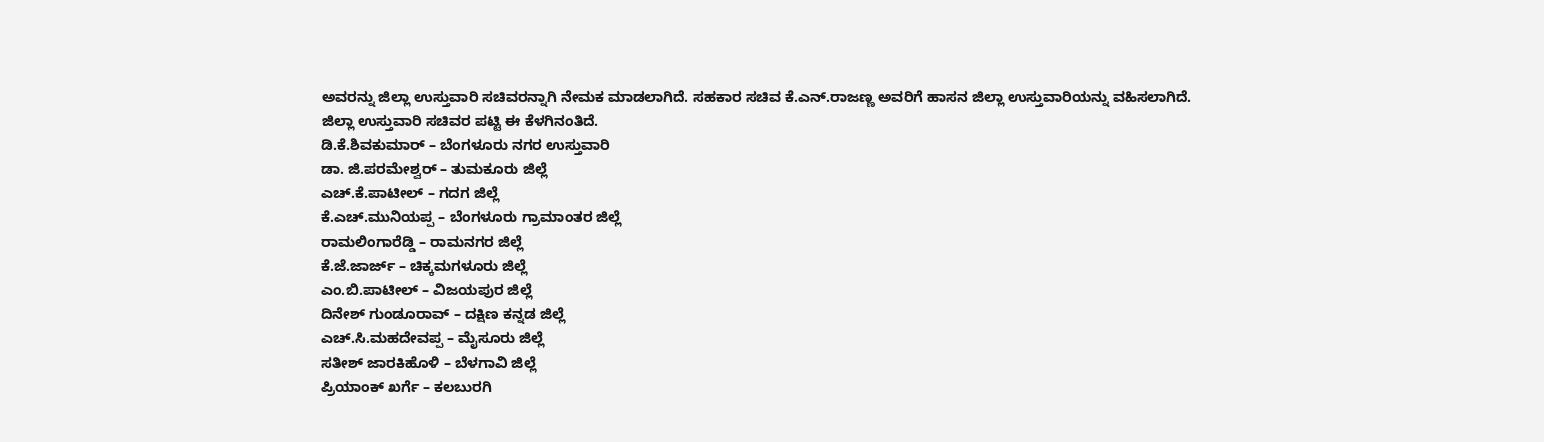ಅವರನ್ನು ಜಿಲ್ಲಾ ಉಸ್ತುವಾರಿ ಸಚಿವರನ್ನಾಗಿ ನೇಮಕ ಮಾಡಲಾಗಿದೆ. ಸಹಕಾರ ಸಚಿವ ಕೆ.ಎನ್.ರಾಜಣ್ಣ ಅವರಿಗೆ ಹಾಸನ ಜಿಲ್ಲಾ ಉಸ್ತುವಾರಿಯನ್ನು ವಹಿಸಲಾಗಿದೆ.
ಜಿಲ್ಲಾ ಉಸ್ತುವಾರಿ ಸಚಿವರ ಪಟ್ಟಿ ಈ ಕೆಳಗಿನಂತಿದೆ.
ಡಿ.ಕೆ.ಶಿವಕುಮಾರ್ – ಬೆಂಗಳೂರು ನಗರ ಉಸ್ತುವಾರಿ
ಡಾ. ಜಿ.ಪರಮೇಶ್ವರ್ – ತುಮಕೂರು ಜಿಲ್ಲೆ
ಎಚ್.ಕೆ.ಪಾಟೀಲ್ – ಗದಗ ಜಿಲ್ಲೆ
ಕೆ.ಎಚ್.ಮುನಿಯಪ್ಪ – ಬೆಂಗಳೂರು ಗ್ರಾಮಾಂತರ ಜಿಲ್ಲೆ
ರಾಮಲಿಂಗಾರೆಡ್ಡಿ – ರಾಮನಗರ ಜಿಲ್ಲೆ
ಕೆ.ಜೆ.ಜಾರ್ಜ್ – ಚಿಕ್ಕಮಗಳೂರು ಜಿಲ್ಲೆ
ಎಂ.ಬಿ.ಪಾಟೀಲ್ – ವಿಜಯಪುರ ಜಿಲ್ಲೆ
ದಿನೇಶ್ ಗುಂಡೂರಾವ್ – ದಕ್ಷಿಣ ಕನ್ನಡ ಜಿಲ್ಲೆ
ಎಚ್.ಸಿ.ಮಹದೇವಪ್ಪ – ಮೈಸೂರು ಜಿಲ್ಲೆ
ಸತೀಶ್ ಜಾರಕಿಹೊಳಿ – ಬೆಳಗಾವಿ ಜಿಲ್ಲೆ
ಪ್ರಿಯಾಂಕ್ ಖರ್ಗೆ – ಕಲಬುರಗಿ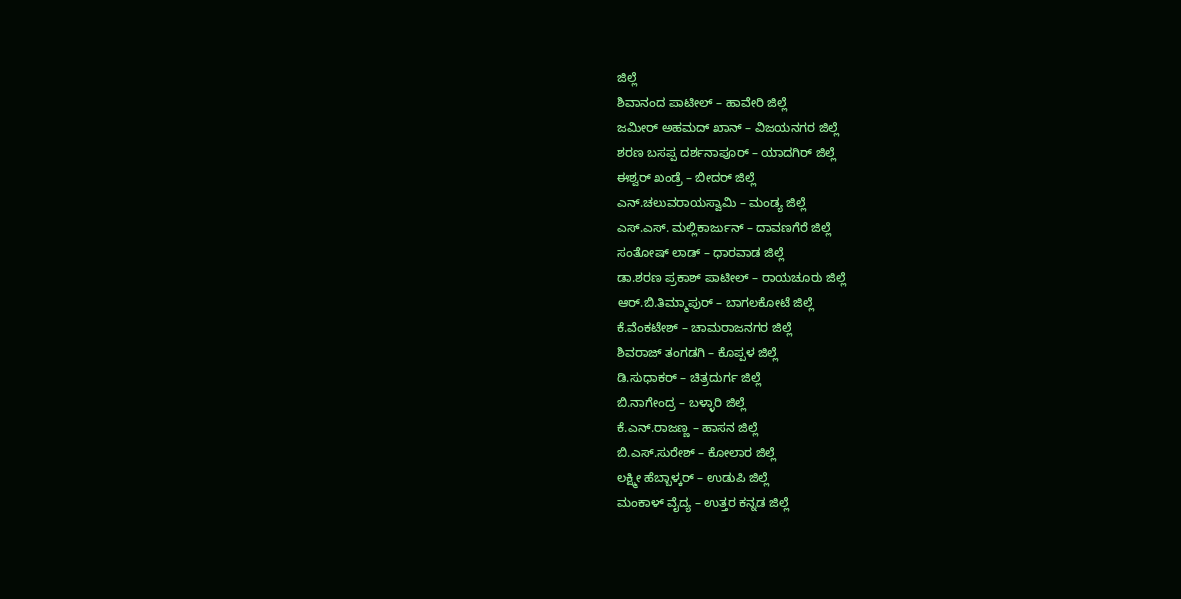ಜಿಲ್ಲೆ
ಶಿವಾನಂದ ಪಾಟೀಲ್ – ಹಾವೇರಿ ಜಿಲ್ಲೆ
ಜಮೀರ್ ಅಹಮದ್ ಖಾನ್ – ವಿಜಯನಗರ ಜಿಲ್ಲೆ
ಶರಣ ಬಸಪ್ಪ ದರ್ಶನಾಪೂರ್ – ಯಾದಗಿರ್ ಜಿಲ್ಲೆ
ಈಶ್ವರ್ ಖಂಡ್ರೆ – ಬೀದರ್ ಜಿಲ್ಲೆ
ಎನ್.ಚಲುವರಾಯಸ್ವಾಮಿ – ಮಂಡ್ಯ ಜಿಲ್ಲೆ
ಎಸ್.ಎಸ್. ಮಲ್ಲಿಕಾರ್ಜುನ್ – ದಾವಣಗೆರೆ ಜಿಲ್ಲೆ
ಸಂತೋಷ್ ಲಾಡ್ – ಧಾರವಾಡ ಜಿಲ್ಲೆ
ಡಾ.ಶರಣ ಪ್ರಕಾಶ್ ಪಾಟೀಲ್ – ರಾಯಚೂರು ಜಿಲ್ಲೆ
ಆರ್.ಬಿ.ತಿಮ್ಮಾಪುರ್ – ಬಾಗಲಕೋಟೆ ಜಿಲ್ಲೆ
ಕೆ.ವೆಂಕಟೇಶ್ – ಚಾಮರಾಜನಗರ ಜಿಲ್ಲೆ
ಶಿವರಾಜ್ ತಂಗಡಗಿ – ಕೊಪ್ಪಳ ಜಿಲ್ಲೆ
ಡಿ.ಸುಧಾಕರ್ – ಚಿತ್ರದುರ್ಗ ಜಿಲ್ಲೆ
ಬಿ.ನಾಗೇಂದ್ರ – ಬಳ್ಳಾರಿ ಜಿಲ್ಲೆ
ಕೆ.ಎನ್.ರಾಜಣ್ಣ – ಹಾಸನ ಜಿಲ್ಲೆ
ಬಿ.ಎಸ್.ಸುರೇಶ್ – ಕೋಲಾರ ಜಿಲ್ಲೆ
ಲಕ್ಷ್ಮೀ ಹೆಬ್ಬಾಳ್ಕರ್ – ಉಡುಪಿ ಜಿಲ್ಲೆ
ಮಂಕಾಳ್ ವೈದ್ಯ – ಉತ್ತರ ಕನ್ನಡ ಜಿಲ್ಲೆ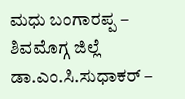ಮಧು ಬಂಗಾರಪ್ಪ – ಶಿವಮೊಗ್ಗ ಜಿಲ್ಲೆ
ಡಾ.ಎಂ.ಸಿ.ಸುಧಾಕರ್ –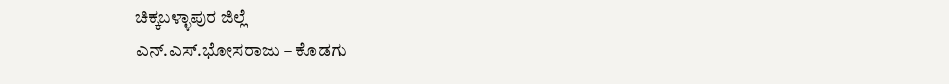ಚಿಕ್ಕಬಳ್ಳಾಪುರ ಜಿಲ್ಲೆ
ಎನ್.ಎಸ್.ಭೋಸರಾಜು – ಕೊಡಗು